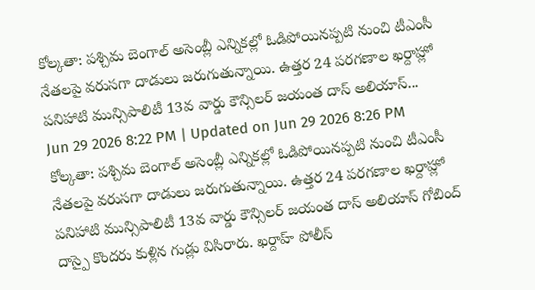కోల్కతా: పశ్చిమ బెంగాల్ అసెంబ్లీ ఎన్నికల్లో ఓడిపోయినప్పటి నుంచి టీఎంసీ నేతలపై వరుసగా దాడులు జరుగుతున్నాయి. ఉత్తర 24 పరగణాల ఖర్దాహ్లో పనిహాటి మున్సిపాలిటీ 13వ వార్డు కౌన్సిలర్ జయంత దాస్ అలియాస్...
Jun 29 2026 8:22 PM | Updated on Jun 29 2026 8:26 PM
కోల్కతా: పశ్చిమ బెంగాల్ అసెంబ్లీ ఎన్నికల్లో ఓడిపోయినప్పటి నుంచి టీఎంసీ నేతలపై వరుసగా దాడులు జరుగుతున్నాయి. ఉత్తర 24 పరగణాల ఖర్దాహ్లో పనిహాటి మున్సిపాలిటీ 13వ వార్డు కౌన్సిలర్ జయంత దాస్ అలియాస్ గోబింద్ దాస్పై కొందరు కుళ్లిన గుడ్లు విసిరారు. ఖర్దాహ్ పోలీస్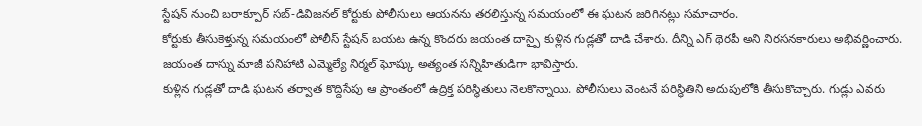స్టేషన్ నుంచి బరాక్పూర్ సబ్-డివిజనల్ కోర్టుకు పోలీసులు ఆయనను తరలిస్తున్న సమయంలో ఈ ఘటన జరిగినట్లు సమాచారం.
కోర్టుకు తీసుకెళ్తున్న సమయంలో పోలీస్ స్టేషన్ బయట ఉన్న కొందరు జయంత దాస్పై కుళ్లిన గుడ్లతో దాడి చేశారు. దీన్ని ఎగ్ థెరపీ అని నిరసనకారులు అభివర్ణించారు. జయంత దాస్ను మాజీ పనిహాటి ఎమ్మెల్యే నిర్మల్ ఘోష్కు అత్యంత సన్నిహితుడిగా భావిస్తారు.
కుళ్లిన గుడ్లతో దాడి ఘటన తర్వాత కొద్దిసేపు ఆ ప్రాంతంలో ఉద్రిక్త పరిస్థితులు నెలకొన్నాయి. పోలీసులు వెంటనే పరిస్థితిని అదుపులోకి తీసుకొచ్చారు. గుడ్లు ఎవరు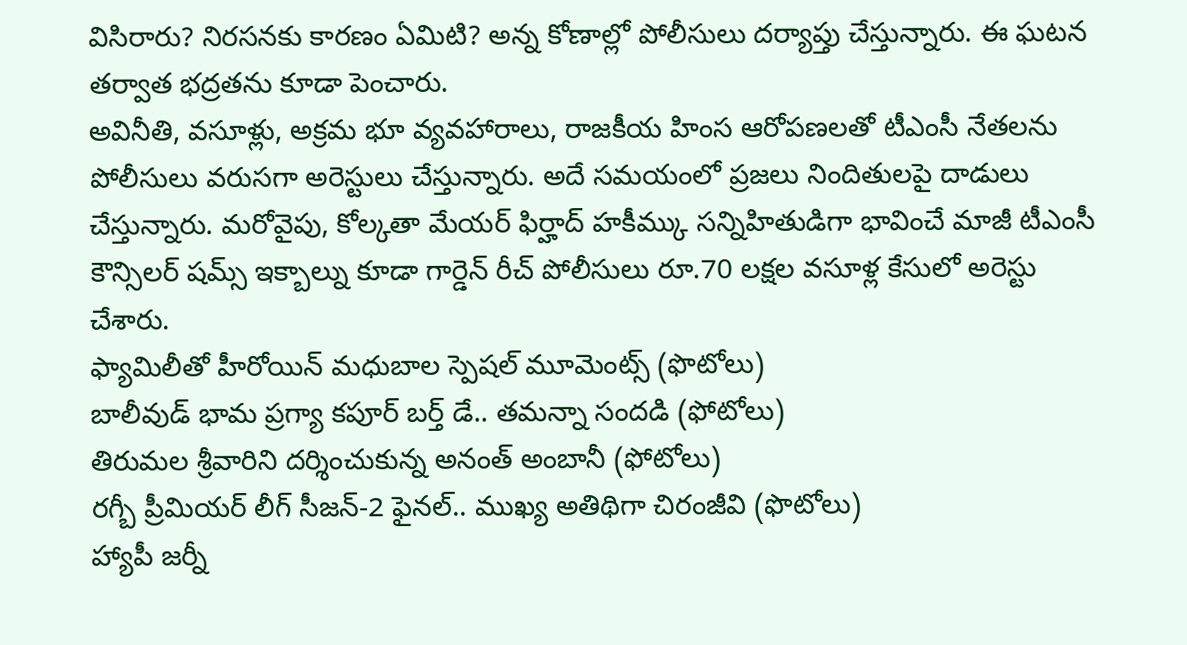విసిరారు? నిరసనకు కారణం ఏమిటి? అన్న కోణాల్లో పోలీసులు దర్యాప్తు చేస్తున్నారు. ఈ ఘటన తర్వాత భద్రతను కూడా పెంచారు.
అవినీతి, వసూళ్లు, అక్రమ భూ వ్యవహారాలు, రాజకీయ హింస ఆరోపణలతో టీఎంసీ నేతలను పోలీసులు వరుసగా అరెస్టులు చేస్తున్నారు. అదే సమయంలో ప్రజలు నిందితులపై దాడులు చేస్తున్నారు. మరోవైపు, కోల్కతా మేయర్ ఫిర్హాద్ హకీమ్కు సన్నిహితుడిగా భావించే మాజీ టీఎంసీ కౌన్సిలర్ షమ్స్ ఇక్బాల్ను కూడా గార్డెన్ రీచ్ పోలీసులు రూ.70 లక్షల వసూళ్ల కేసులో అరెస్టు చేశారు.
ఫ్యామిలీతో హీరోయిన్ మధుబాల స్పెషల్ మూమెంట్స్ (ఫొటోలు)
బాలీవుడ్ భామ ప్రగ్యా కపూర్ బర్త్ డే.. తమన్నా సందడి (ఫోటోలు)
తిరుమల శ్రీవారిని దర్శించుకున్న అనంత్ అంబానీ (ఫోటోలు)
రగ్బీ ప్రీమియర్ లీగ్ సీజన్-2 ఫైనల్.. ముఖ్య అతిథిగా చిరంజీవి (ఫొటోలు)
హ్యాపీ జర్నీ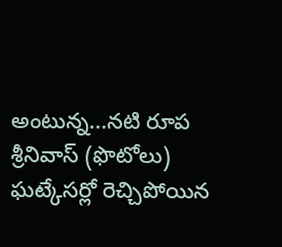అంటున్న...నటి రూప శ్రీనివాస్ (ఫొటోలు)
ఘట్కేసర్లో రెచ్చిపోయిన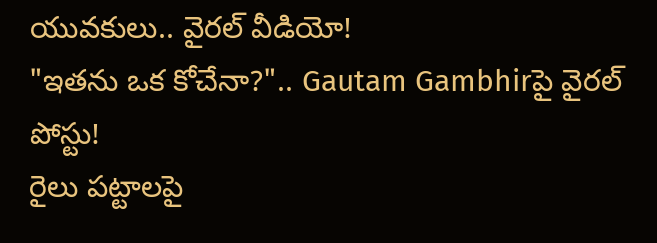యువకులు.. వైరల్ వీడియో!
"ఇతను ఒక కోచేనా?".. Gautam Gambhirపై వైరల్ పోస్టు!
రైలు పట్టాలపై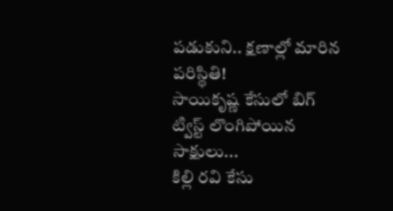పడుకుని.. క్షణాల్లో మారిన పరిస్థితి!
సాయికృష్ణ కేసులో బిగ్ ట్విస్ట్ లొంగిపోయిన సాక్షులు...
కిల్లి రవి కేసు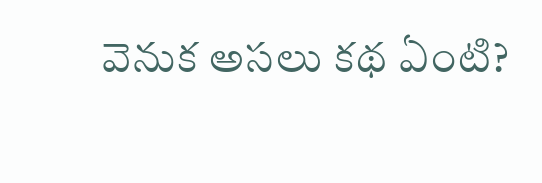వెనుక అసలు కథ ఏంటి?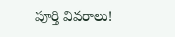పూర్తి వివరాలు!